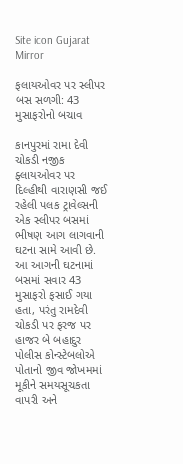Site icon Gujarat Mirror

ફલાયઓવર પર સ્લીપર બસ સળગી: 43 મુસાફરોનો બચાવ

કાનપુરમાં રામા દેવી ચોકડી નજીક ફ્લાયઓવર પર દિલ્હીથી વારાણસી જઈ રહેલી પલક ટ્રાવેલ્સની એક સ્લીપર બસમાં ભીષણ આગ લાગવાની ઘટના સામે આવી છે. આ આગની ઘટનામાં બસમાં સવાર 43 મુસાફરો ફસાઈ ગયા હતા, પરંતુ રામદેવી ચોકડી પર ફરજ પર હાજર બે બહાદુર પોલીસ કોન્સ્ટેબલોએ પોતાનો જીવ જોખમમાં મૂકીને સમયસૂચકતા વાપરી અને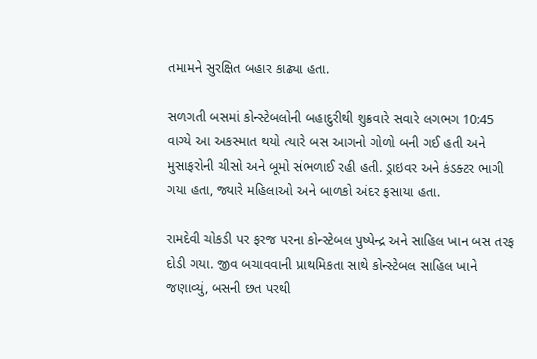તમામને સુરક્ષિત બહાર કાઢ્યા હતા.

સળગતી બસમાં કોન્સ્ટેબલોની બહાદુરીથી શુક્રવારે સવારે લગભગ 10:45 વાગ્યે આ અકસ્માત થયો ત્યારે બસ આગનો ગોળો બની ગઈ હતી અને મુસાફરોની ચીસો અને બૂમો સંભળાઈ રહી હતી. ડ્રાઇવર અને કંડક્ટર ભાગી ગયા હતા, જ્યારે મહિલાઓ અને બાળકો અંદર ફસાયા હતા.

રામદેવી ચોકડી પર ફરજ પરના કોન્સ્ટેબલ પુષ્પેન્દ્ર અને સાહિલ ખાન બસ તરફ દોડી ગયા. જીવ બચાવવાની પ્રાથમિકતા સાથે કોન્સ્ટેબલ સાહિલ ખાને જણાવ્યું, બસની છત પરથી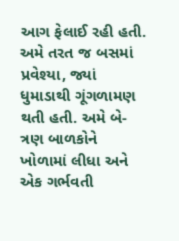આગ ફેલાઈ રહી હતી.
અમે તરત જ બસમાં પ્રવેશ્યા, જ્યાં ધુમાડાથી ગૂંગળામણ થતી હતી. અમે બે-ત્રણ બાળકોને ખોળામાં લીધા અને એક ગર્ભવતી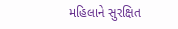મહિલાને સુરક્ષિત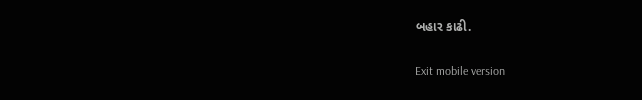બહાર કાઢી.

Exit mobile version